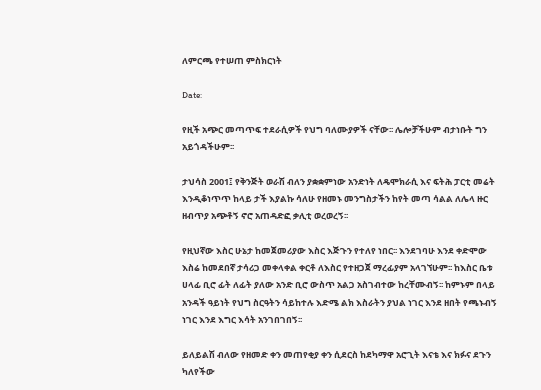ለምርጫ የተሠጠ ምስክርነት

Date:

የዚች አጭር መጣጥፍ ተደራሲዎች የህግ ባለሙያዎች ናቸው፡፡ ሌሎቻችሁም ብታነቡት ግን አይጎዳችሁም፡፡

ታህሳስ 2001፤ የቅንጅት ወራሽ ብለን ያቋቋምነው አንድነት ለዴሞክራሲ እና ፍትሕ ፓርቲ መሬት እንዲቆነጥጥ ከላይ ታች እያልኩ ሳለሁ የዘመኑ መንግስታችን ከየት መጣ ሳልል ለሌላ ዙር ዘብጥያ አጭቶኝ ኖሮ አጠዳድፎ ቃሊቲ ወረወረኝ፡፡

የዚህኛው እስር ሁኔታ ከመጀመሪያው እስር እጅጉን የተለየ ነበር፡፡ እንደገባሁ እንደ ቀድሞው እስሬ ከመደበኛ ታሳሪጋ መቀላቀል ቀርቶ ለእስር የተዘጋጀ ማረፊያም አላገኘሁም፡፡ ከእስር ቤቱ ሀላፊ ቢሮ ፊት ለፊት ያለው አንድ ቢሮ ውስጥ አልጋ አስገብተው ከረቸሙብኝ፡፡ ከምኑም በላይ አንዳች ዓይነት የህግ ስርዓትን ሳይከተሉ እድሜ ልክ እስራትን ያህል ነገር እንደ ዘበት የጫኑብኝ ነገር እንደ እግር እሳት አንገበገበኝ፡፡

ይለይልሽ ብለው የዘመድ ቀን መጠየቂያ ቀን ሲደርስ ከደካማዋ አሮጊት እናቴ እና ክፉና ደጉን ካለየችው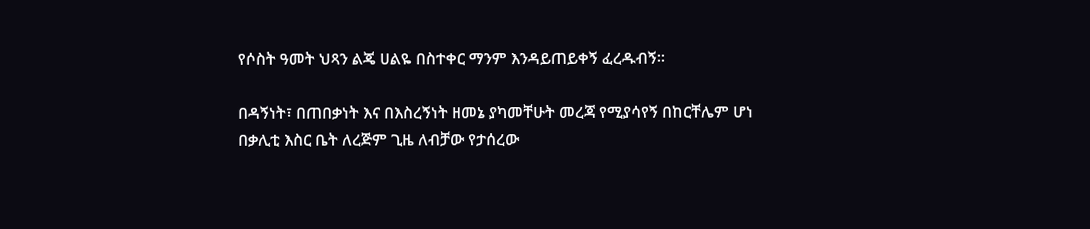የሶስት ዓመት ህጻን ልጄ ሀልዬ በስተቀር ማንም እንዳይጠይቀኝ ፈረዱብኝ።

በዳኝነት፣ በጠበቃነት እና በእስረኝነት ዘመኔ ያካመቸሁት መረጃ የሚያሳየኝ በከርቸሌም ሆነ በቃሊቲ እስር ቤት ለረጅም ጊዜ ለብቻው የታሰረው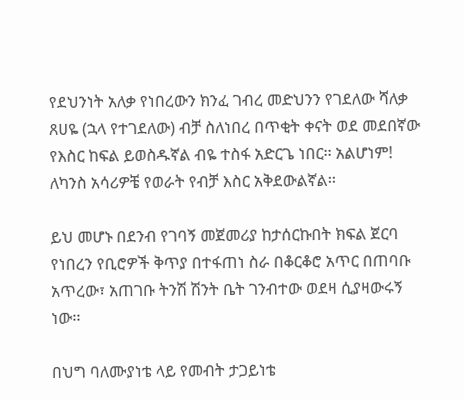የደህንነት አለቃ የነበረውን ክንፈ ገብረ መድህንን የገደለው ሻለቃ ጸሀዬ (ኋላ የተገደለው) ብቻ ስለነበረ በጥቂት ቀናት ወደ መደበኛው የእስር ከፍል ይወስዱኛል ብዬ ተስፋ አድርጌ ነበር፡፡ አልሆነም! ለካንስ አሳሪዎቼ የወራት የብቻ እስር አቅደውልኛል፡፡

ይህ መሆኑ በደንብ የገባኝ መጀመሪያ ከታሰርኩበት ክፍል ጀርባ የነበረን የቢሮዎች ቅጥያ በተፋጠነ ስራ በቆርቆሮ አጥር በጠባቡ አጥረው፣ አጠገቡ ትንሽ ሽንት ቤት ገንብተው ወደዛ ሲያዛውሩኝ ነው፡፡

በህግ ባለሙያነቴ ላይ የመብት ታጋይነቴ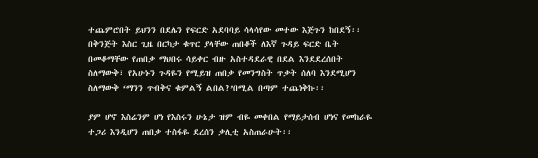ተጨምሮበት ይህንን በደሌን የፍርድ አደባባይ ሳላሳየው መተው እጅጉን ከበደኝ፡፡ በቅንጅት እስር ጊዜ በርካታ ቁጥር ያላቸው ጠበቆች ለእኛ ጉዳይ ፍርድ ቤት በመቆማቸው የጠበቃ ማህበሩ ሳይቀር ብዙ አስተዳደራዊ በደል እንደደረሰበት ስለማውቅ፣ የአሁኑን ጉዳዬን የሚይዝ ጠበቃ የመንግስት ጥቃት ሰለባ እንደሚሆን ስለማውቅ ‘ማንን ጥብቅና ቁምልኝ ልበል?’በሚል በጣም ተጨነቅኩ፡፡

ያም ሆኖ እስሬንም ሆነ የእስሩን ሁኔታ ዝም ብዬ መቀበል የማይታሰብ ሆነና የመከራዬ ተጋሪ እንዲሆን ጠበቃ ተስፋዬ ደረሰን ቃሊቲ አስጠራሁት፡፡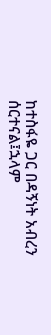ከተስፋዬ ጋር በዳኝነት አብረን ሰርተናል፤ኋላም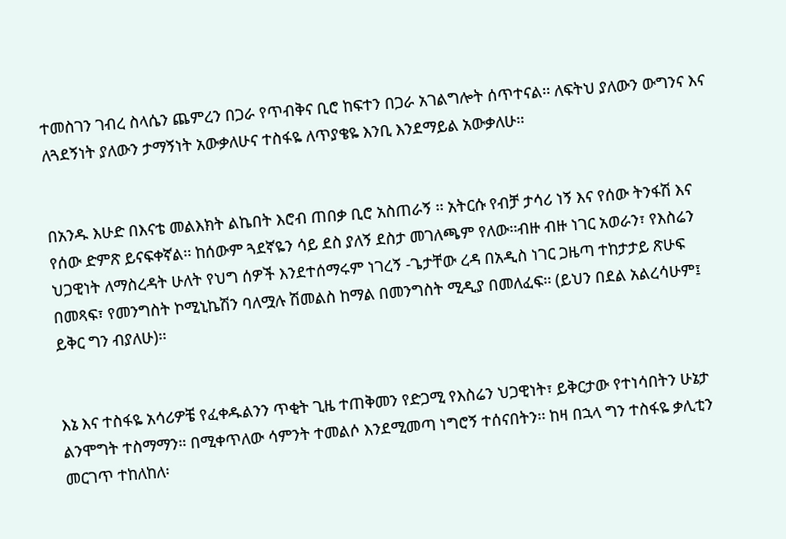ተመስገን ገብረ ስላሴን ጨምረን በጋራ የጥብቅና ቢሮ ከፍተን በጋራ አገልግሎት ሰጥተናል፡፡ ለፍትህ ያለውን ውግንና እና ለጓደኝነት ያለውን ታማኝነት አውቃለሁና ተስፋዬ ለጥያቄዬ እንቢ እንደማይል አውቃለሁ፡፡


በአንዱ እሁድ በእናቴ መልእክት ልኬበት እሮብ ጠበቃ ቢሮ አስጠራኝ ፡፡ አትርሱ የብቻ ታሳሪ ነኝ እና የሰው ትንፋሽ እና የሰው ድምጽ ይናፍቀኛል፡፡ ከሰውም ጓደኛዬን ሳይ ደስ ያለኝ ደስታ መገለጫም የለው፡፡ብዙ ብዙ ነገር አወራን፣ የእስሬን ህጋዊነት ለማስረዳት ሁለት የህግ ሰዎች እንደተሰማሩም ነገረኝ -ጌታቸው ረዳ በአዲስ ነገር ጋዜጣ ተከታታይ ጽሁፍ በመጻፍ፣ የመንግስት ኮሚኒኬሽን ባለሟሉ ሽመልስ ከማል በመንግስት ሚዲያ በመለፈፍ፡፡ (ይህን በደል አልረሳሁም፤ ይቅር ግን ብያለሁ)፡፡


እኔ እና ተስፋዬ አሳሪዎቼ የፈቀዱልንን ጥቂት ጊዜ ተጠቅመን የድጋሚ የእስሬን ህጋዊነት፣ ይቅርታው የተነሳበትን ሁኔታ ልንሞግት ተስማማን። በሚቀጥለው ሳምንት ተመልሶ እንደሚመጣ ነግሮኝ ተሰናበትን፡፡ ከዛ በኋላ ግን ተስፋዬ ቃሊቲን መርገጥ ተከለከለ፡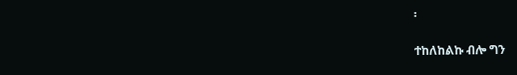፡

ተከለከልኩ ብሎ ግን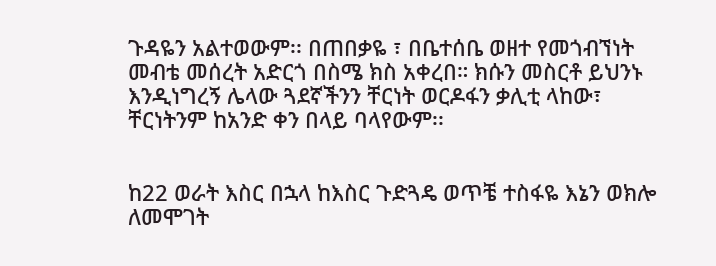ጉዳዬን አልተወውም፡፡ በጠበቃዬ ፣ በቤተሰቤ ወዘተ የመጎብኘነት መብቴ መሰረት አድርጎ በስሜ ክስ አቀረበ። ክሱን መስርቶ ይህንኑ እንዲነግረኝ ሌላው ጓደኛችንን ቸርነት ወርዶፋን ቃሊቲ ላከው፣ ቸርነትንም ከአንድ ቀን በላይ ባላየውም፡፡


ከ22 ወራት እስር በኋላ ከእስር ጉድጓዴ ወጥቼ ተስፋዬ እኔን ወክሎ ለመሞገት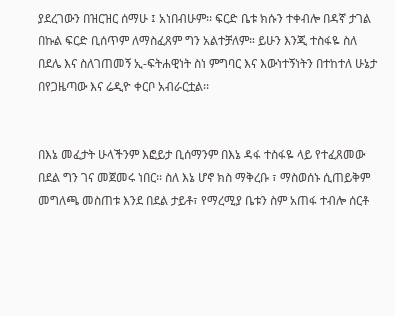ያደረገውን በዝርዝር ሰማሁ ፤ አነበብሁም፡፡ ፍርድ ቤቱ ክሱን ተቀብሎ በዳኛ ታገል በኩል ፍርድ ቢሰጥም ለማስፈጸም ግን አልተቻለም። ይሁን እንጂ ተስፋዬ ስለ በደሌ እና ስለገጠመኝ ኢ-ፍትሐዊነት ስነ ምግባር እና እውነተኝነትን በተከተለ ሁኔታ በየጋዜጣው እና ሬዲዮ ቀርቦ አብራርቷል፡፡


በእኔ መፈታት ሁላችንም እፎይታ ቢሰማንም በእኔ ዳፋ ተስፋዬ ላይ የተፈጸመው በደል ግን ገና መጀመሩ ነበር፡፡ ስለ እኔ ሆኖ ክስ ማቅረቡ ፣ ማስወሰኑ ሲጠይቅም መግለጫ መስጠቱ እንደ በደል ታይቶ፣ የማረሚያ ቤቱን ስም አጠፋ ተብሎ ሰርቶ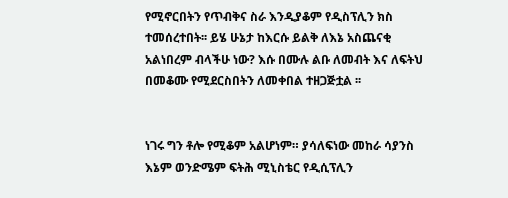የሚኖርበትን የጥብቅና ስራ እንዲያቆም የዲስፕሊን ክስ ተመሰረተበት፡፡ ይሄ ሁኔታ ከእርሱ ይልቅ ለእኔ አስጨናቂ አልነበረም ብላችሁ ነው? እሱ በሙሉ ልቡ ለመብት እና ለፍትህ በመቆሙ የሚደርስበትን ለመቀበል ተዘጋጅቷል ፡፡


ነገሩ ግን ቶሎ የሚቆም አልሆነም። ያሳለፍነው መከራ ሳያንስ እኔም ወንድሜም ፍትሕ ሚኒስቴር የዲሲፕሊን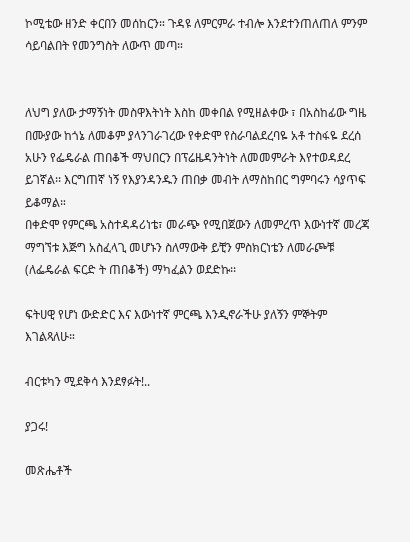ኮሚቴው ዘንድ ቀርበን መሰከርን። ጉዳዩ ለምርምራ ተብሎ እንደተንጠለጠለ ምንም ሳይባልበት የመንግስት ለውጥ መጣ።


ለህግ ያለው ታማኝነት መስዋእትነት እስከ መቀበል የሚዘልቀው ፣ በአስከፊው ግዜ በሙያው ከጎኔ ለመቆም ያላንገራገረው የቀድሞ የስራባልደረባዬ አቶ ተስፋዬ ደረሰ አሁን የፌዴራል ጠበቆች ማህበርን በፕሬዜዳንትነት ለመመምራት እየተወዳደረ ይገኛል፡፡ እርግጠኛ ነኝ የእያንዳንዱን ጠበቃ መብት ለማስከበር ግምባሩን ሳያጥፍ ይቆማል።
በቀድሞ የምርጫ አስተዳዳሪነቴ፣ መራጭ የሚበጀውን ለመምረጥ እውነተኛ መረጃ ማግኘቱ እጅግ አስፈላጊ መሆኑን ስለማውቅ ይቺን ምስክርነቴን ለመራጮቹ (ለፌዴራል ፍርድ ት ጠበቆች) ማካፈልን ወደድኩ፡፡

ፍትሀዊ የሆነ ውድድር እና እውነተኛ ምርጫ እንዲኖራችሁ ያለኝን ምኞትም እገልጻለሁ።

ብርቱካን ሚደቅሳ እንደፃፉት!..

ያጋሩ!

መጽሔቶች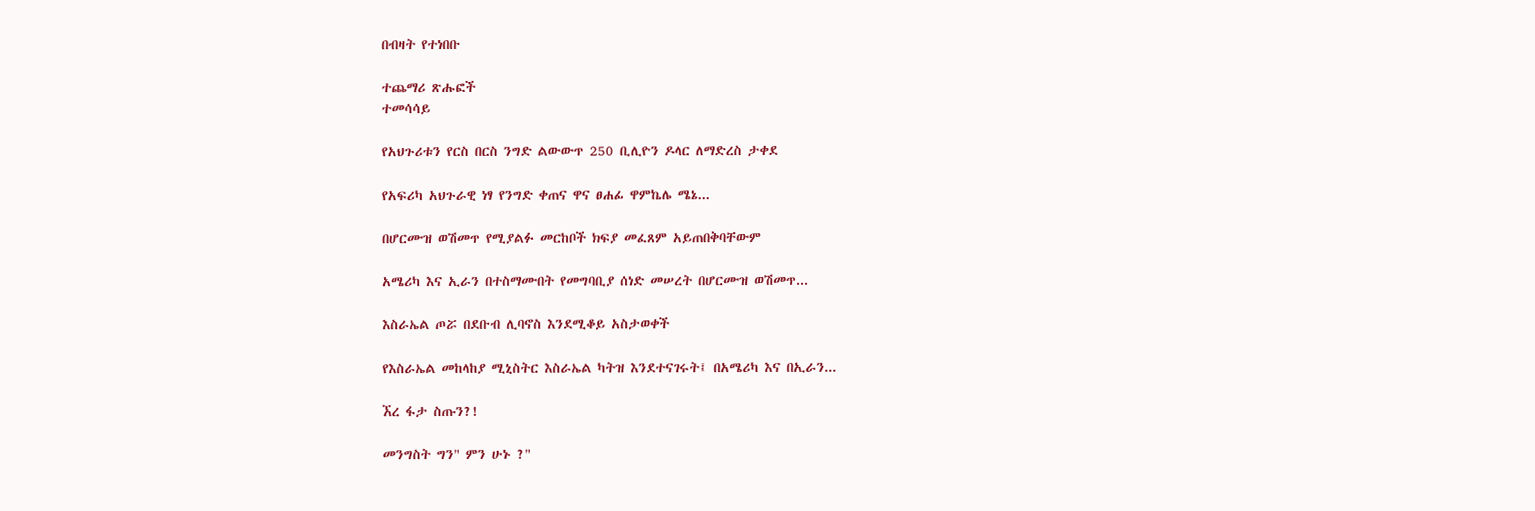በብዛት የተነበቡ

ተጨማሪ ጽሑፎች
ተመሳሳይ

የአህጉሪቱን የርስ በርስ ንግድ ልውውጥ 250 ቢሊዮን ዶላር ለማድረስ ታቀደ

የአፍሪካ አህጉራዊ ነፃ የንግድ ቀጠና ዋና ፀሐፊ ዋምኬሌ ሜኔ...

በሆርሙዝ ወሽመጥ የሚያልፉ መርከቦች ክፍያ መፈጸም አይጠበቅባቸውም

አሜሪካ እና ኢራን በተስማሙበት የመግባቢያ ሰነድ መሠረት በሆርሙዝ ወሽመጥ...

እስራኤል ጦሯ በደቡብ ሊባኖስ እንደሚቆይ አስታወቀች

የእስራኤል መከላከያ ሚኒስትር እስራኤል ካትዝ እንደተናገሩት፤ በአሜሪካ እና በኢራን...

ኧረ ፋታ ስጡን?!

መንግስት ግን" ምን ሁኑ ?"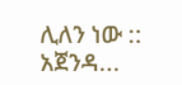ሊለን ነው :: አጀንዳ...